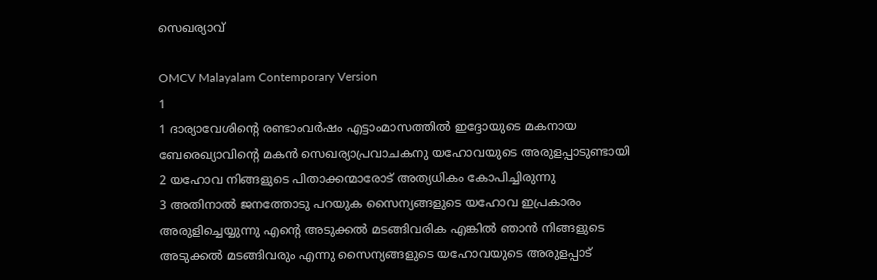സെഖര്യാവ്

OMCV Malayalam Contemporary Version
1
1 ദാര്യാവേശിന്റെ രണ്ടാംവർഷം എട്ടാംമാസത്തിൽ ഇദ്ദോയുടെ മകനായ ബേരെഖ്യാവിന്റെ മകൻ സെഖര്യാപ്രവാചകനു യഹോവയുടെ അരുളപ്പാടുണ്ടായി
2 യഹോവ നിങ്ങളുടെ പിതാക്കന്മാരോട് അത്യധികം കോപിച്ചിരുന്നു
3 അതിനാൽ ജനത്തോടു പറയുക സൈന്യങ്ങളുടെ യഹോവ ഇപ്രകാരം അരുളിച്ചെയ്യുന്നു എന്റെ അടുക്കൽ മടങ്ങിവരിക എങ്കിൽ ഞാൻ നിങ്ങളുടെ അടുക്കൽ മടങ്ങിവരും എന്നു സൈന്യങ്ങളുടെ യഹോവയുടെ അരുളപ്പാട്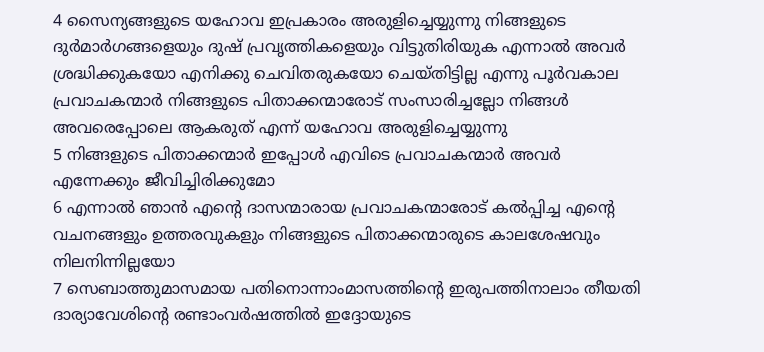4 സൈന്യങ്ങളുടെ യഹോവ ഇപ്രകാരം അരുളിച്ചെയ്യുന്നു നിങ്ങളുടെ ദുർമാർഗങ്ങളെയും ദുഷ് പ്രവൃത്തികളെയും വിട്ടുതിരിയുക എന്നാൽ അവർ ശ്രദ്ധിക്കുകയോ എനിക്കു ചെവിതരുകയോ ചെയ്തിട്ടില്ല എന്നു പൂർവകാല പ്രവാചകന്മാർ നിങ്ങളുടെ പിതാക്കന്മാരോട് സംസാരിച്ചല്ലോ നിങ്ങൾ അവരെപ്പോലെ ആകരുത് എന്ന് യഹോവ അരുളിച്ചെയ്യുന്നു
5 നിങ്ങളുടെ പിതാക്കന്മാർ ഇപ്പോൾ എവിടെ പ്രവാചകന്മാർ അവർ എന്നേക്കും ജീവിച്ചിരിക്കുമോ
6 എന്നാൽ ഞാൻ എന്റെ ദാസന്മാരായ പ്രവാചകന്മാരോട് കൽപ്പിച്ച എന്റെ വചനങ്ങളും ഉത്തരവുകളും നിങ്ങളുടെ പിതാക്കന്മാരുടെ കാലശേഷവും നിലനിന്നില്ലയോ
7 സെബാത്തുമാസമായ പതിനൊന്നാംമാസത്തിന്റെ ഇരുപത്തിനാലാം തീയതി ദാര്യാവേശിന്റെ രണ്ടാംവർഷത്തിൽ ഇദ്ദോയുടെ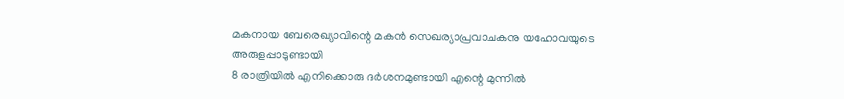മകനായ ബേരെഖ്യാവിന്റെ മകൻ സെഖര്യാപ്രവാചകനു യഹോവയുടെ അരുളപ്പാടുണ്ടായി
8 രാത്രിയിൽ എനിക്കൊരു ദർശനമുണ്ടായി എന്റെ മുന്നിൽ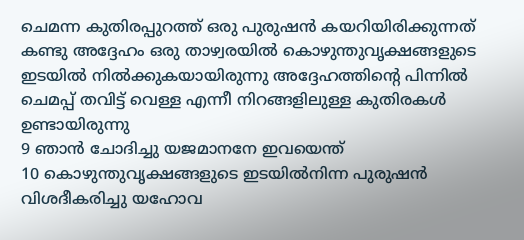ചെമന്ന കുതിരപ്പുറത്ത് ഒരു പുരുഷൻ കയറിയിരിക്കുന്നത് കണ്ടു അദ്ദേഹം ഒരു താഴ്വരയിൽ കൊഴുന്തുവൃക്ഷങ്ങളുടെ ഇടയിൽ നിൽക്കുകയായിരുന്നു അദ്ദേഹത്തിന്റെ പിന്നിൽ ചെമപ്പ് തവിട്ട് വെള്ള എന്നീ നിറങ്ങളിലുള്ള കുതിരകൾ ഉണ്ടായിരുന്നു
9 ഞാൻ ചോദിച്ചു യജമാനനേ ഇവയെന്ത്
10 കൊഴുന്തുവൃക്ഷങ്ങളുടെ ഇടയിൽനിന്ന പുരുഷൻ വിശദീകരിച്ചു യഹോവ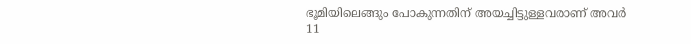ഭൂമിയിലെങ്ങും പോകുന്നതിന് അയച്ചിട്ടുള്ളവരാണ് അവർ
11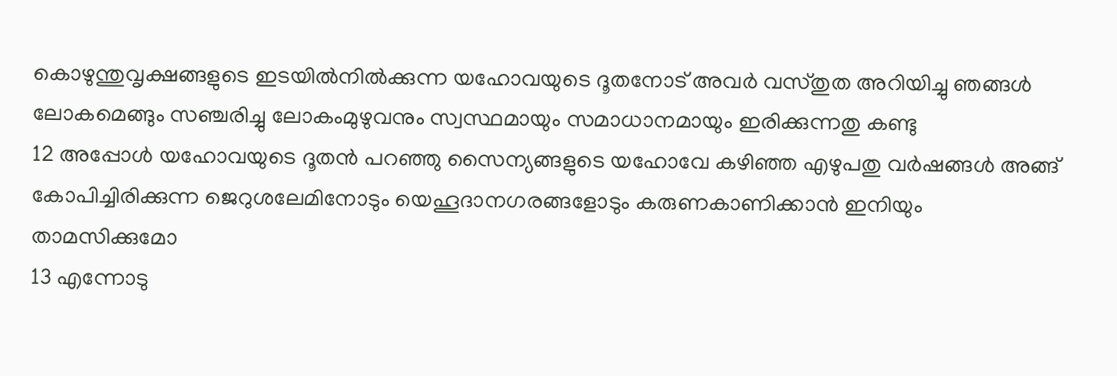കൊഴുന്തുവൃക്ഷങ്ങളുടെ ഇടയിൽനിൽക്കുന്ന യഹോവയുടെ ദൂതനോട് അവർ വസ്തുത അറിയിച്ചു ഞങ്ങൾ ലോകമെങ്ങും സഞ്ചരിച്ചു ലോകംമുഴുവനും സ്വസ്ഥമായും സമാധാനമായും ഇരിക്കുന്നതു കണ്ടു
12 അപ്പോൾ യഹോവയുടെ ദൂതൻ പറഞ്ഞു സൈന്യങ്ങളുടെ യഹോവേ കഴിഞ്ഞ എഴുപതു വർഷങ്ങൾ അങ്ങ് കോപിച്ചിരിക്കുന്ന ജെറുശലേമിനോടും യെഹൂദാനഗരങ്ങളോടും കരുണകാണിക്കാൻ ഇനിയും താമസിക്കുമോ
13 എന്നോടു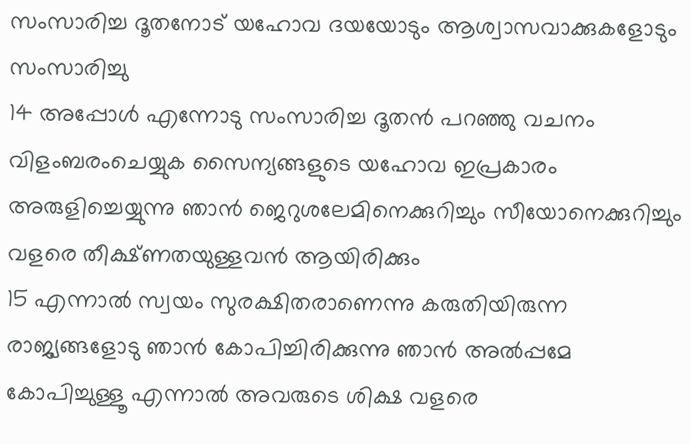സംസാരിച്ച ദൂതനോട് യഹോവ ദയയോടും ആശ്വാസവാക്കുകളോടും സംസാരിച്ചു
14 അപ്പോൾ എന്നോടു സംസാരിച്ച ദൂതൻ പറഞ്ഞു വചനം വിളംബരംചെയ്യുക സൈന്യങ്ങളുടെ യഹോവ ഇപ്രകാരം അരുളിച്ചെയ്യുന്നു ഞാൻ ജെറുശലേമിനെക്കുറിച്ചും സീയോനെക്കുറിച്ചും വളരെ തീക്ഷ്ണതയുള്ളവൻ ആയിരിക്കും
15 എന്നാൽ സ്വയം സുരക്ഷിതരാണെന്നു കരുതിയിരുന്ന രാജ്യങ്ങളോടു ഞാൻ കോപിച്ചിരിക്കുന്നു ഞാൻ അൽപ്പമേ കോപിച്ചുള്ളൂ എന്നാൽ അവരുടെ ശിക്ഷ വളരെ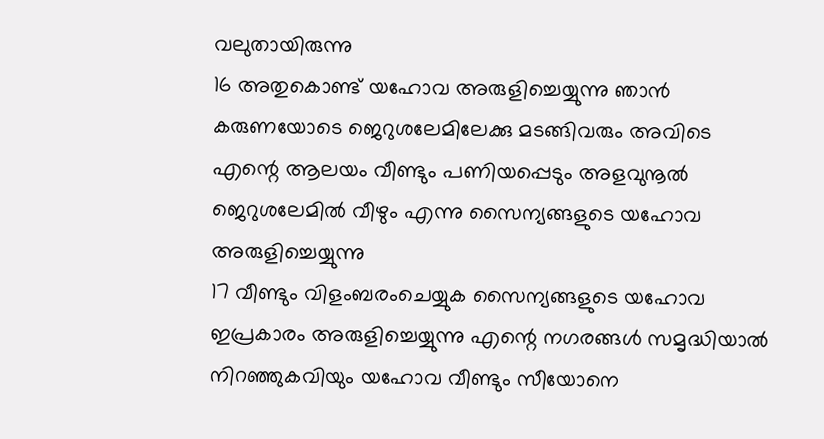വലുതായിരുന്നു
16 അതുകൊണ്ട് യഹോവ അരുളിച്ചെയ്യുന്നു ഞാൻ കരുണയോടെ ജെറുശലേമിലേക്കു മടങ്ങിവരും അവിടെ എന്റെ ആലയം വീണ്ടും പണിയപ്പെടും അളവുനൂൽ ജെറുശലേമിൽ വീഴും എന്നു സൈന്യങ്ങളുടെ യഹോവ അരുളിച്ചെയ്യുന്നു
17 വീണ്ടും വിളംബരംചെയ്യുക സൈന്യങ്ങളുടെ യഹോവ ഇപ്രകാരം അരുളിച്ചെയ്യുന്നു എന്റെ നഗരങ്ങൾ സമൃദ്ധിയാൽ നിറഞ്ഞുകവിയും യഹോവ വീണ്ടും സീയോനെ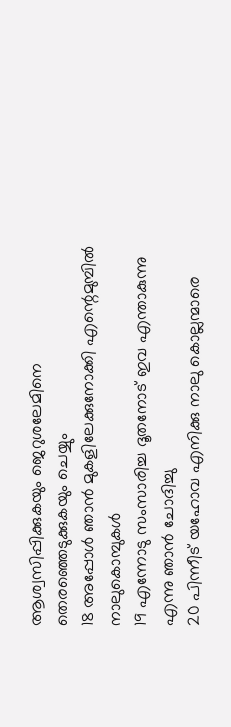ആശ്വസിപ്പിക്കുകയും ജെറുശലേമിനെ തെരഞ്ഞെടുക്കുകയും ചെയ്യും
18 അപ്പോൾ ഞാൻ മുകളിലേക്കുനോക്കി എന്റെമുമ്പിൽ നാലുകൊമ്പുകൾ
19 എന്നോടു സംസാരിച്ച ദൂതനോട് ഇവ എന്താകുന്നു എന്നു ഞാൻ ചോദിച്ചു
20 പിന്നീട് യഹോവ എനിക്കു നാലു കൊല്ലന്മാരെ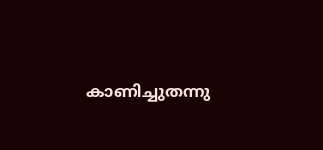കാണിച്ചുതന്നു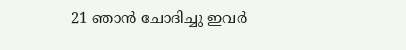21 ഞാൻ ചോദിച്ചു ഇവർ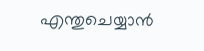എന്തുചെയ്യാൻ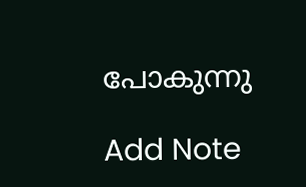പോകുന്നു

Add Note